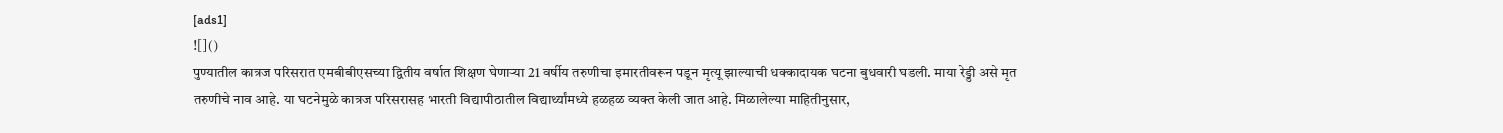[ads1]
![]()
पुण्यातील कात्रज परिसरात एमबीबीएसच्या द्वितीय वर्षात शिक्षण घेणाऱ्या 21 वर्षीय तरुणीचा इमारतीवरून पडून मृत्यू झाल्याची धक्कादायक घटना बुधवारी घडली. माया रेड्डी असे मृत तरुणीचे नाव आहे. या घटनेमुळे कात्रज परिसरासह भारती विद्यापीठातील विद्यार्थ्यांमध्ये हळहळ व्यक्त केली जात आहे. मिळालेल्या माहितीनुसार,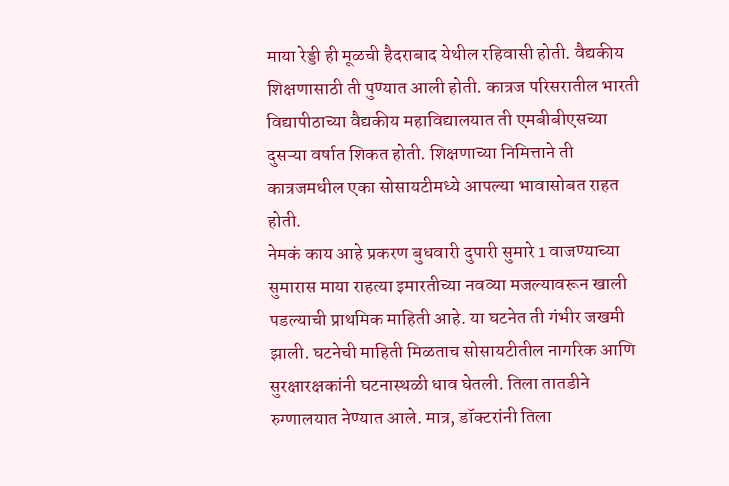माया रेड्डी ही मूळची हैदराबाद येथील रहिवासी होती. वैद्यकीय शिक्षणासाठी ती पुण्यात आली होती. कात्रज परिसरातील भारती विद्यापीठाच्या वैद्यकीय महाविद्यालयात ती एमबीबीएसच्या दुसऱ्या वर्षात शिकत होती. शिक्षणाच्या निमित्ताने ती कात्रजमधील एका सोसायटीमध्ये आपल्या भावासोबत राहत होती.
नेमकं काय आहे प्रकरण बुधवारी दुपारी सुमारे 1 वाजण्याच्या सुमारास माया राहत्या इमारतीच्या नवव्या मजल्यावरून खाली पडल्याची प्राथमिक माहिती आहे. या घटनेत ती गंभीर जखमी झाली. घटनेची माहिती मिळताच सोसायटीतील नागरिक आणि सुरक्षारक्षकांनी घटनास्थळी धाव घेतली. तिला तातडीने रुग्णालयात नेण्यात आले. मात्र, डॉक्टरांनी तिला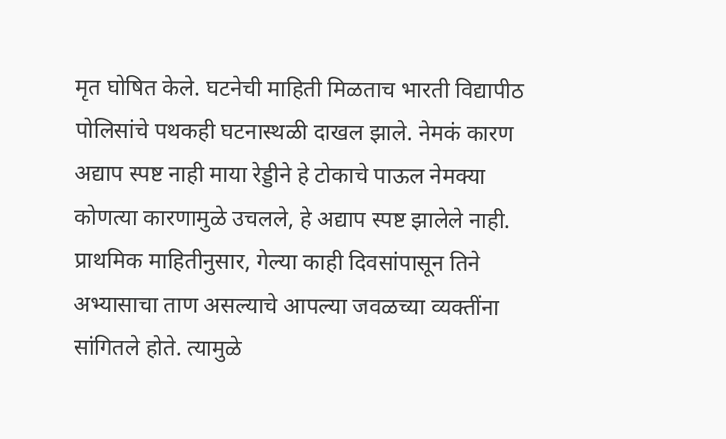मृत घोषित केले. घटनेची माहिती मिळताच भारती विद्यापीठ पोलिसांचे पथकही घटनास्थळी दाखल झाले. नेमकं कारण अद्याप स्पष्ट नाही माया रेड्डीने हे टोकाचे पाऊल नेमक्या कोणत्या कारणामुळे उचलले, हे अद्याप स्पष्ट झालेले नाही. प्राथमिक माहितीनुसार, गेल्या काही दिवसांपासून तिने अभ्यासाचा ताण असल्याचे आपल्या जवळच्या व्यक्तींना सांगितले होते. त्यामुळे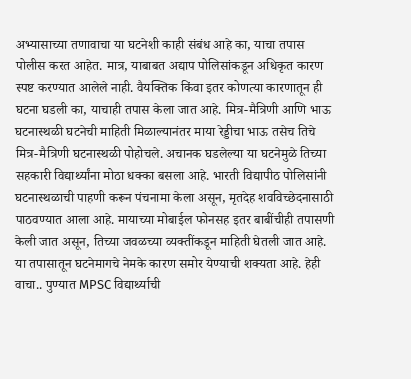अभ्यासाच्या तणावाचा या घटनेशी काही संबंध आहे का, याचा तपास पोलीस करत आहेत. मात्र, याबाबत अद्याप पोलिसांकडून अधिकृत कारण स्पष्ट करण्यात आलेले नाही. वैयक्तिक किंवा इतर कोणत्या कारणातून ही घटना घडली का, याचाही तपास केला जात आहे. मित्र-मैत्रिणी आणि भाऊ घटनास्थळी घटनेची माहिती मिळाल्यानंतर माया रेड्डीचा भाऊ तसेच तिचे मित्र-मैत्रिणी घटनास्थळी पोहोचले. अचानक घडलेल्या या घटनेमुळे तिच्या सहकारी विद्यार्थ्यांना मोठा धक्का बसला आहे. भारती विद्यापीठ पोलिसांनी घटनास्थळाची पाहणी करून पंचनामा केला असून, मृतदेह शवविच्छेदनासाठी पाठवण्यात आला आहे. मायाच्या मोबाईल फोनसह इतर बाबींचीही तपासणी केली जात असून, तिच्या जवळच्या व्यक्तींकडून माहिती घेतली जात आहे. या तपासातून घटनेमागचे नेमके कारण समोर येण्याची शक्यता आहे. हेही वाचा.. पुण्यात MPSC विद्यार्थ्याची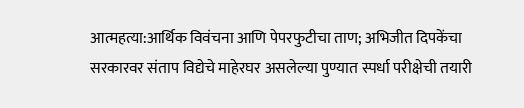आत्महत्या:आर्थिक विवंचना आणि पेपरफुटीचा ताण; अभिजीत दिपकेंचा सरकारवर संताप विद्येचे माहेरघर असलेल्या पुण्यात स्पर्धा परीक्षेची तयारी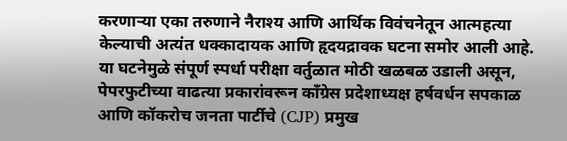करणाऱ्या एका तरुणाने नैराश्य आणि आर्थिक विवंचनेतून आत्महत्या केल्याची अत्यंत धक्कादायक आणि हृदयद्रावक घटना समोर आली आहे. या घटनेमुळे संपूर्ण स्पर्धा परीक्षा वर्तुळात मोठी खळबळ उडाली असून, पेपरफुटीच्या वाढत्या प्रकारांवरून काँग्रेस प्रदेशाध्यक्ष हर्षवर्धन सपकाळ आणि कॉकरोच जनता पार्टीचे (CJP) प्रमुख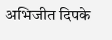अभिजीत दिपके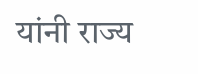यांनी राज्य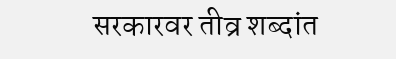सरकारवर तीव्र शब्दांत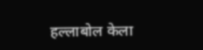हल्लाबोल केला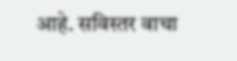आहे. सविस्तर वाचा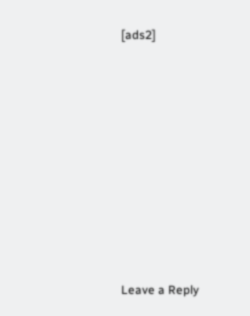[ads2]
















Leave a Reply